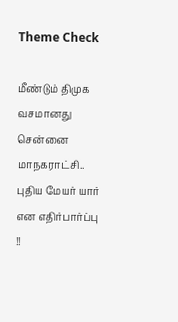Theme Check

மீண்டும் திமுக வசமானது சென்னை மாநகராட்சி.. புதிய மேயர் யார் என எதிர்பார்ப்பு !!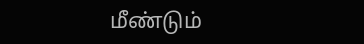மீண்டும்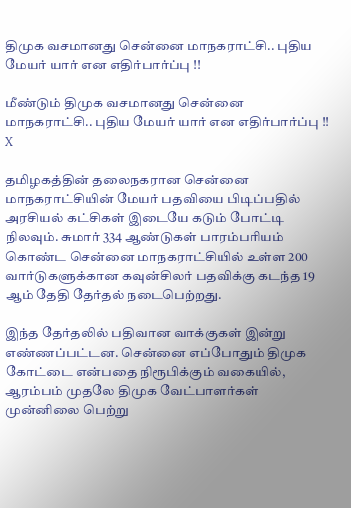திமுக வசமானது சென்னை மாநகராட்சி.. புதிய மேயர் யார் என எதிர்பார்ப்பு !!

மீண்டும் திமுக வசமானது சென்னை மாநகராட்சி.. புதிய மேயர் யார் என எதிர்பார்ப்பு !!
X

தமிழகத்தின் தலைநகரான சென்னை மாநகராட்சியின் மேயர் பதவியை பிடிப்பதில் அரசியல் கட்சிகள் இடையே கடும் போட்டி நிலவும். சுமார் 334 ஆண்டுகள் பாரம்பரியம் கொண்ட சென்னை மாநகராட்சியில் உள்ள 200 வார்டுகளுக்கான கவுன்சிலர் பதவிக்கு கடந்த 19 ஆம் தேதி தேர்தல் நடைபெற்றது.

இந்த தேர்தலில் பதிவான வாக்குகள் இன்று எண்ணப்பட்டன. சென்னை எப்போதும் திமுக கோட்டை என்பதை நிரூபிக்கும் வகையில், ஆரம்பம் முதலே திமுக வேட்பாளர்கள் முன்னிலை பெற்று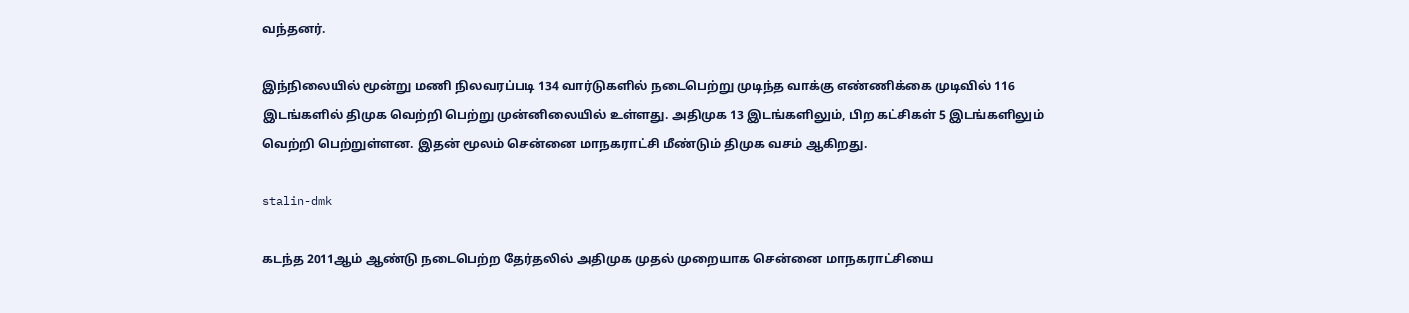வந்தனர்.

இந்நிலையில் மூன்று மணி நிலவரப்படி 134 வார்டுகளில் நடைபெற்று முடிந்த வாக்கு எண்ணிக்கை முடிவில் 116 இடங்களில் திமுக வெற்றி பெற்று முன்னிலையில் உள்ளது. அதிமுக 13 இடங்களிலும், பிற கட்சிகள் 5 இடங்களிலும் வெற்றி பெற்றுள்ளன. இதன் மூலம் சென்னை மாநகராட்சி மீண்டும் திமுக வசம் ஆகிறது.

stalin-dmk

கடந்த 2011ஆம் ஆண்டு நடைபெற்ற தேர்தலில் அதிமுக முதல் முறையாக சென்னை மாநகராட்சியை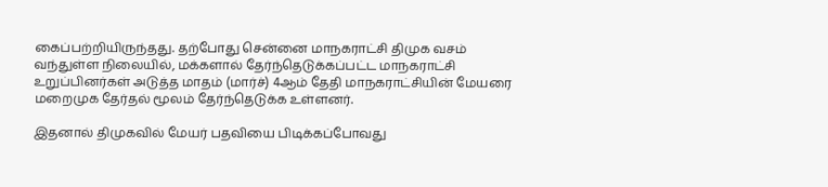கைப்பற்றியிருந்தது. தற்போது சென்னை மாநகராட்சி திமுக வசம் வந்துள்ள நிலையில், மக்களால் தேர்ந்தெடுக்கப்பட்ட மாநகராட்சி உறுப்பினர்கள் அடுத்த மாதம் (மார்ச்) 4ஆம் தேதி மாநகராட்சியின் மேயரை மறைமுக தேர்தல் மூலம் தேர்ந்தெடுக்க உள்ளனர்.

இதனால் திமுகவில் மேயர் பதவியை பிடிக்கப்போவது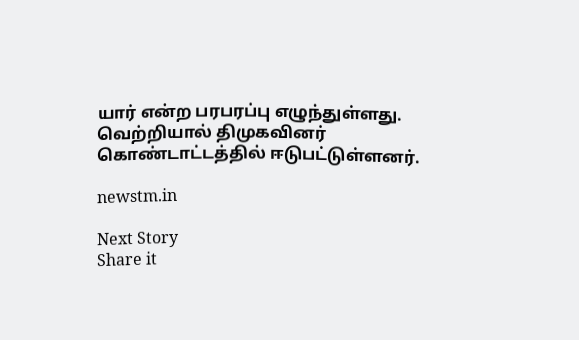யார் என்ற பரபரப்பு எழுந்துள்ளது. வெற்றியால் திமுகவினர் கொண்டாட்டத்தில் ஈடுபட்டுள்ளனர்.

newstm.in

Next Story
Share it